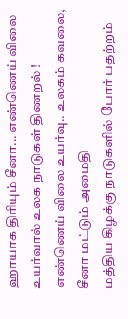ஹாயாக திரியும் சீனா... எண்ணெய் விலை உயர்வால் உலக நாடுகள் திணறல் !
எண்ணெய் விலை உயர்வு.. உலகம் கவலை, சீனா மட்டும் அமைதி
மத்திய கிழக்கு நாடுகளில் போர் பதற்றம்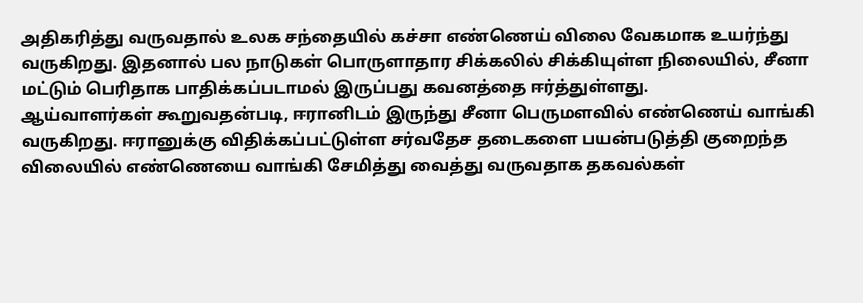அதிகரித்து வருவதால் உலக சந்தையில் கச்சா எண்ணெய் விலை வேகமாக உயர்ந்து வருகிறது. இதனால் பல நாடுகள் பொருளாதார சிக்கலில் சிக்கியுள்ள நிலையில், சீனா மட்டும் பெரிதாக பாதிக்கப்படாமல் இருப்பது கவனத்தை ஈர்த்துள்ளது.
ஆய்வாளர்கள் கூறுவதன்படி, ஈரானிடம் இருந்து சீனா பெருமளவில் எண்ணெய் வாங்கி வருகிறது. ஈரானுக்கு விதிக்கப்பட்டுள்ள சர்வதேச தடைகளை பயன்படுத்தி குறைந்த விலையில் எண்ணெயை வாங்கி சேமித்து வைத்து வருவதாக தகவல்கள்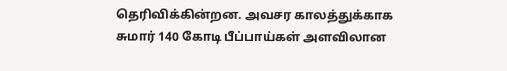தெரிவிக்கின்றன. அவசர காலத்துக்காக சுமார் 140 கோடி பீப்பாய்கள் அளவிலான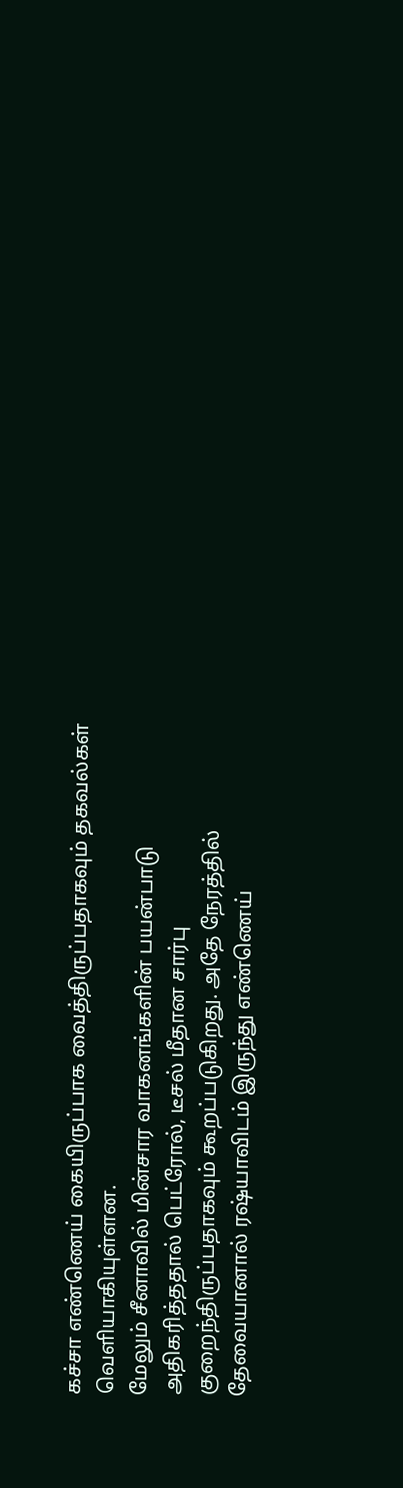கச்சா எண்ணெய் கையிருப்பாக வைத்திருப்பதாகவும் தகவல்கள் வெளியாகியுள்ளன.
மேலும் சீனாவில் மின்சார வாகனங்களின் பயன்பாடு அதிகரித்ததால் பெட்ரோல், டீசல் மீதான சார்பு குறைந்திருப்பதாகவும் கூறப்படுகிறது. அதே நேரத்தில் தேவையானால் ரஷ்யாவிடம் இருந்து எண்ணெய்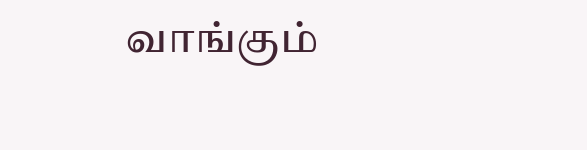வாங்கும்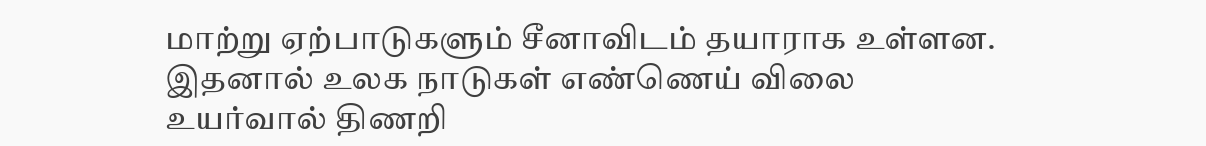மாற்று ஏற்பாடுகளும் சீனாவிடம் தயாராக உள்ளன. இதனால் உலக நாடுகள் எண்ணெய் விலை உயர்வால் திணறி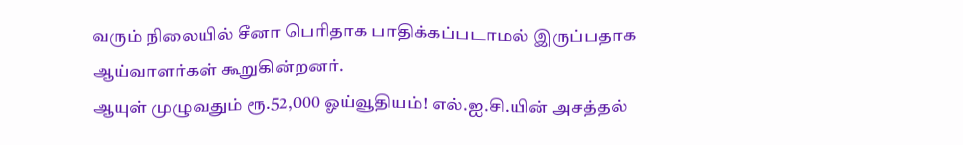வரும் நிலையில் சீனா பெரிதாக பாதிக்கப்படாமல் இருப்பதாக ஆய்வாளர்கள் கூறுகின்றனர்.
ஆயுள் முழுவதும் ரூ.52,000 ஓய்வூதியம்! எல்.ஐ.சி.யின் அசத்தல்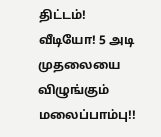திட்டம்!
வீடியோ! 5 அடி முதலையை விழுங்கும் மலைப்பாம்பு!!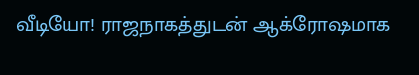வீடியோ! ராஜநாகத்துடன் ஆக்ரோஷமாக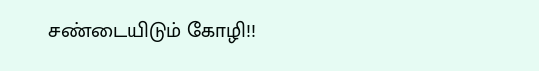சண்டையிடும் கோழி!!